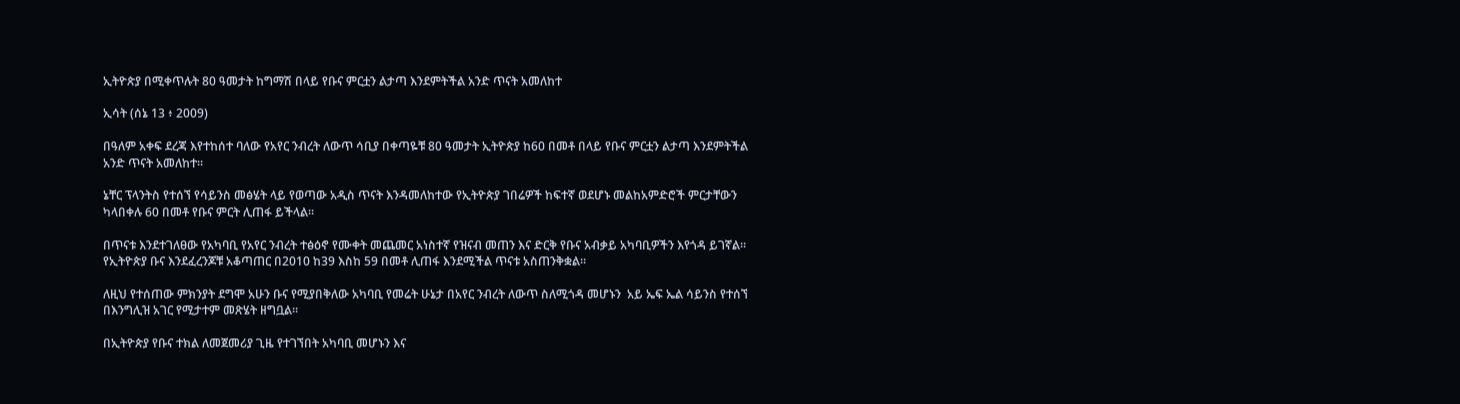ኢትዮጵያ በሚቀጥሉት 80 ዓመታት ከግማሽ በላይ የቡና ምርቷን ልታጣ እንደምትችል አንድ ጥናት አመለከተ

ኢሳት (ሰኔ 13 ፥ 2009)

በዓለም አቀፍ ደረጃ እየተከሰተ ባለው የአየር ንብረት ለውጥ ሳቢያ በቀጣዬቹ 80 ዓመታት ኢትዮጵያ ከ60 በመቶ በላይ የቡና ምርቷን ልታጣ እንደምትችል አንድ ጥናት አመለከተ።

ኔቸር ፕላንትስ የተሰኘ የሳይንስ መፅሄት ላይ የወጣው አዲስ ጥናት እንዳመለከተው የኢትዮጵያ ገበሬዎች ከፍተኛ ወደሆኑ መልከአምድሮች ምርታቸውን ካላበቀሉ 60 በመቶ የቡና ምርት ሊጠፋ ይችላል።

በጥናቱ እንደተገለፀው የአካባቢ የአየር ንብረት ተፅዕኖ የሙቀት መጨመር አነስተኛ የዝናብ መጠን እና ድርቅ የቡና አብቃይ አካባቢዎችን እየጎዳ ይገኛል። የኢትዮጵያ ቡና እንደፈረንጆቹ አቆጣጠር በ2010 ከ39 እስከ 59 በመቶ ሊጠፋ እንደሚችል ጥናቱ አስጠንቅቋል።

ለዚህ የተሰጠው ምክንያት ደግሞ አሁን ቡና የሚያበቅለው አካባቢ የመሬት ሁኔታ በአየር ንብረት ለውጥ ስለሚጎዳ መሆኑን  አይ ኤፍ ኤል ሳይንስ የተሰኘ በእንግሊዝ አገር የሚታተም መጽሄት ዘግቧል።

በኢትዮጵያ የቡና ተክል ለመጀመሪያ ጊዜ የተገኘበት አካባቢ መሆኑን እና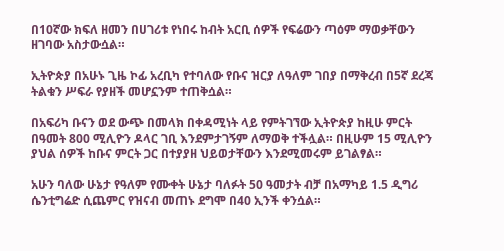በ10ኛው ክፍለ ዘመን በሀገሪቱ የነበሩ ከብት አርቢ ሰዎች የፍሬውን ጣዕም ማወቃቸውን ዘገባው አስታውሷል።

ኢትዮጵያ በአሁኑ ጊዜ ኮፊ አረቢካ የተባለው የቡና ዝርያ ለዓለም ገበያ በማቅረብ በ5ኛ ደረጃ ትልቁን ሥፍራ የያዘች መሆኗንም ተጠቅሷል።

በአፍሪካ ቡናን ወደ ውጭ በመላክ በቀዳሚነት ላይ የምትገኘው ኢትዮጵያ ከዚሁ ምርት በዓመት 800 ሚሊዮን ዶላር ገቢ እንደምታገኝም ለማወቅ ተችሏል። በዚሁም 15 ሚሊዮን ያህል ሰዎች ከቡና ምርት ጋር በተያያዘ ህይወታቸውን እንደሚመሩም ይገልፃል።

አሁን ባለው ሁኔታ የዓለም የሙቀት ሁኔታ ባለፉት 50 ዓመታት ብቻ በአማካይ 1.5 ዲግሪ ሴንቲግሬድ ሲጨምር የዝናብ መጠኑ ደግሞ በ40 ኢንች ቀንሷል።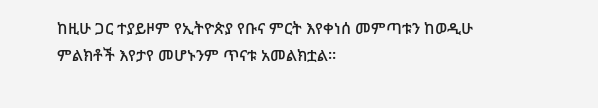ከዚሁ ጋር ተያይዞም የኢትዮጵያ የቡና ምርት እየቀነሰ መምጣቱን ከወዲሁ ምልክቶች እየታየ መሆኑንም ጥናቱ አመልክቷል።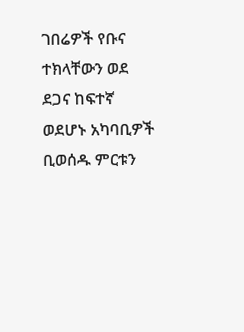ገበሬዎች የቡና ተክላቸውን ወደ ደጋና ከፍተኛ ወደሆኑ አካባቢዎች ቢወሰዱ ምርቱን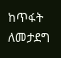ከጥፋት ለመታደግ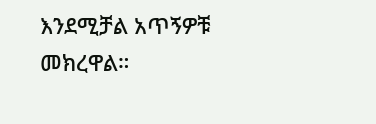እንደሚቻል አጥኝዎቹ መክረዋል።